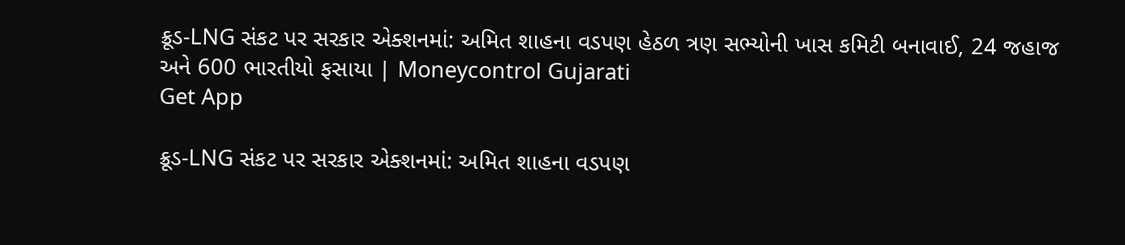ક્રૂડ-LNG સંકટ પર સરકાર એક્શનમાં: અમિત શાહના વડપણ હેઠળ ત્રણ સભ્યોની ખાસ કમિટી બનાવાઈ, 24 જહાજ અને 600 ભારતીયો ફસાયા | Moneycontrol Gujarati
Get App

ક્રૂડ-LNG સંકટ પર સરકાર એક્શનમાં: અમિત શાહના વડપણ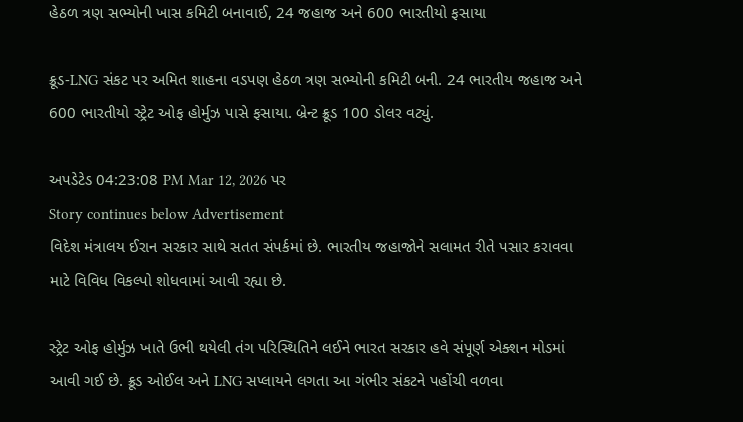હેઠળ ત્રણ સભ્યોની ખાસ કમિટી બનાવાઈ, 24 જહાજ અને 600 ભારતીયો ફસાયા

ક્રૂડ-LNG સંકટ પર અમિત શાહના વડપણ હેઠળ ત્રણ સભ્યોની કમિટી બની. 24 ભારતીય જહાજ અને 600 ભારતીયો સ્ટ્રેટ ઓફ હોર્મુઝ પાસે ફસાયા. બ્રેન્ટ ક્રૂડ 100 ડોલર વટ્યું.

અપડેટેડ 04:23:08 PM Mar 12, 2026 પર
Story continues below Advertisement
વિદેશ મંત્રાલય ઈરાન સરકાર સાથે સતત સંપર્કમાં છે. ભારતીય જહાજોને સલામત રીતે પસાર કરાવવા માટે વિવિધ વિકલ્પો શોધવામાં આવી રહ્યા છે.

સ્ટ્રેટ ઓફ હોર્મુઝ ખાતે ઉભી થયેલી તંગ પરિસ્થિતિને લઈને ભારત સરકાર હવે સંપૂર્ણ એક્શન મોડમાં આવી ગઈ છે. ક્રૂડ ઓઈલ અને LNG સપ્લાયને લગતા આ ગંભીર સંકટને પહોંચી વળવા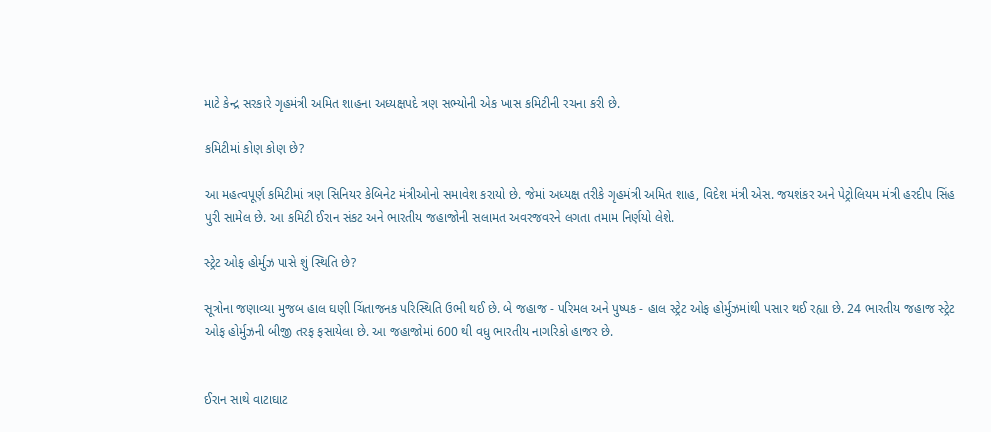માટે કેન્દ્ર સરકારે ગૃહમંત્રી અમિત શાહના અધ્યક્ષપદે ત્રણ સભ્યોની એક ખાસ કમિટીની રચના કરી છે.

કમિટીમાં કોણ કોણ છે?

આ મહત્વપૂર્ણ કમિટીમાં ત્રણ સિનિયર કેબિનેટ મંત્રીઓનો સમાવેશ કરાયો છે. જેમાં અધ્યક્ષ તરીકે ગૃહમંત્રી અમિત શાહ, વિદેશ મંત્રી એસ. જયશંકર અને પેટ્રોલિયમ મંત્રી હરદીપ સિંહ પુરી સામેલ છે. આ કમિટી ઈરાન સંકટ અને ભારતીય જહાજોની સલામત અવરજવરને લગતા તમામ નિર્ણયો લેશે.

સ્ટ્રેટ ઓફ હોર્મુઝ પાસે શું સ્થિતિ છે?

સૂત્રોના જણાવ્યા મુજબ હાલ ઘણી ચિંતાજનક પરિસ્થિતિ ઉભી થઈ છે. બે જહાજ - પરિમલ અને પુષ્પક - હાલ સ્ટ્રેટ ઓફ હોર્મુઝમાંથી પસાર થઈ રહ્યા છે. 24 ભારતીય જહાજ સ્ટ્રેટ ઓફ હોર્મુઝની બીજી તરફ ફસાયેલા છે. આ જહાજોમાં 600 થી વધુ ભારતીય નાગરિકો હાજર છે.


ઈરાન સાથે વાટાઘાટ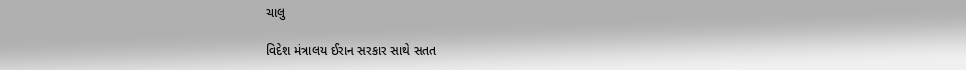ચાલુ

વિદેશ મંત્રાલય ઈરાન સરકાર સાથે સતત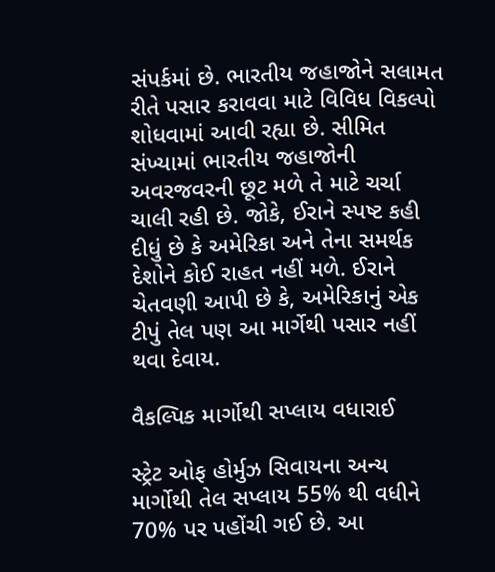સંપર્કમાં છે. ભારતીય જહાજોને સલામત રીતે પસાર કરાવવા માટે વિવિધ વિકલ્પો શોધવામાં આવી રહ્યા છે. સીમિત સંખ્યામાં ભારતીય જહાજોની અવરજવરની છૂટ મળે તે માટે ચર્ચા ચાલી રહી છે. જોકે, ઈરાને સ્પષ્ટ કહી દીધું છે કે અમેરિકા અને તેના સમર્થક દેશોને કોઈ રાહત નહીં મળે. ઈરાને ચેતવણી આપી છે કે, અમેરિકાનું એક ટીપું તેલ પણ આ માર્ગેથી પસાર નહીં થવા દેવાય.

વૈકલ્પિક માર્ગોથી સપ્લાય વધારાઈ

સ્ટ્રેટ ઓફ હોર્મુઝ સિવાયના અન્ય માર્ગોથી તેલ સપ્લાય 55% થી વધીને 70% પર પહોંચી ગઈ છે. આ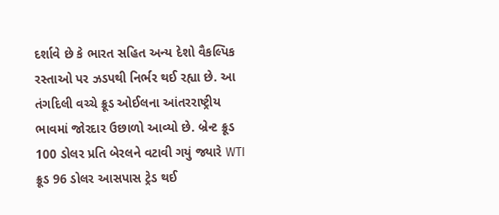દર્શાવે છે કે ભારત સહિત અન્ય દેશો વૈકલ્પિક રસ્તાઓ પર ઝડપથી નિર્ભર થઈ રહ્યા છે. આ તંગદિલી વચ્ચે ક્રૂડ ઓઈલના આંતરરાષ્ટ્રીય ભાવમાં જોરદાર ઉછાળો આવ્યો છે. બ્રેન્ટ ક્રૂડ 100 ડોલર પ્રતિ બેરલને વટાવી ગયું જ્યારે WTI ક્રૂડ 96 ડોલર આસપાસ ટ્રેડ થઈ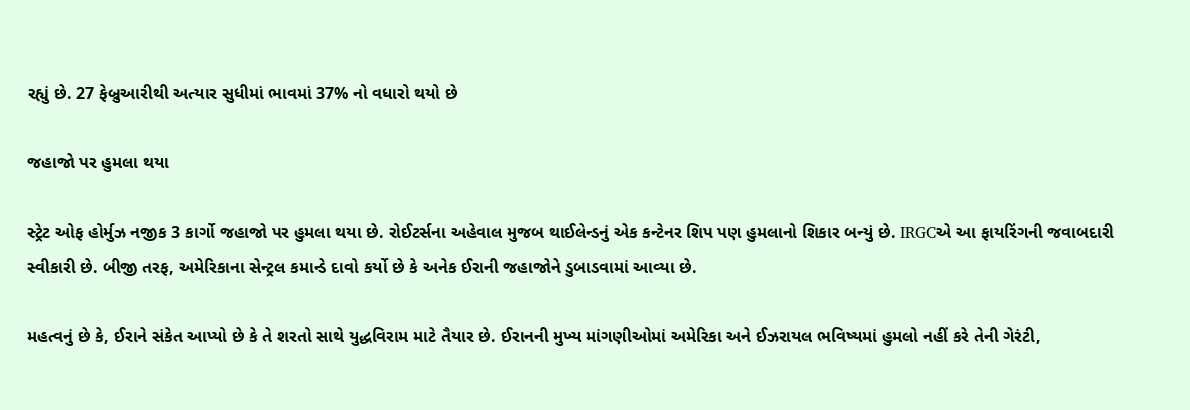રહ્યું છે. 27 ફેબ્રુઆરીથી અત્યાર સુધીમાં ભાવમાં 37% નો વધારો થયો છે

જહાજો પર હુમલા થયા

સ્ટ્રેટ ઓફ હોર્મુઝ નજીક 3 કાર્ગો જહાજો પર હુમલા થયા છે. રોઈટર્સના અહેવાલ મુજબ થાઈલેન્ડનું એક કન્ટેનર શિપ પણ હુમલાનો શિકાર બન્યું છે. IRGCએ આ ફાયરિંગની જવાબદારી સ્વીકારી છે. બીજી તરફ, અમેરિકાના સેન્ટ્રલ કમાન્ડે દાવો કર્યો છે કે અનેક ઈરાની જહાજોને ડુબાડવામાં આવ્યા છે.

મહત્વનું છે કે, ઈરાને સંકેત આપ્યો છે કે તે શરતો સાથે યુદ્ધવિરામ માટે તૈયાર છે. ઈરાનની મુખ્ય માંગણીઓમાં અમેરિકા અને ઈઝરાયલ ભવિષ્યમાં હુમલો નહીં કરે તેની ગેરંટી,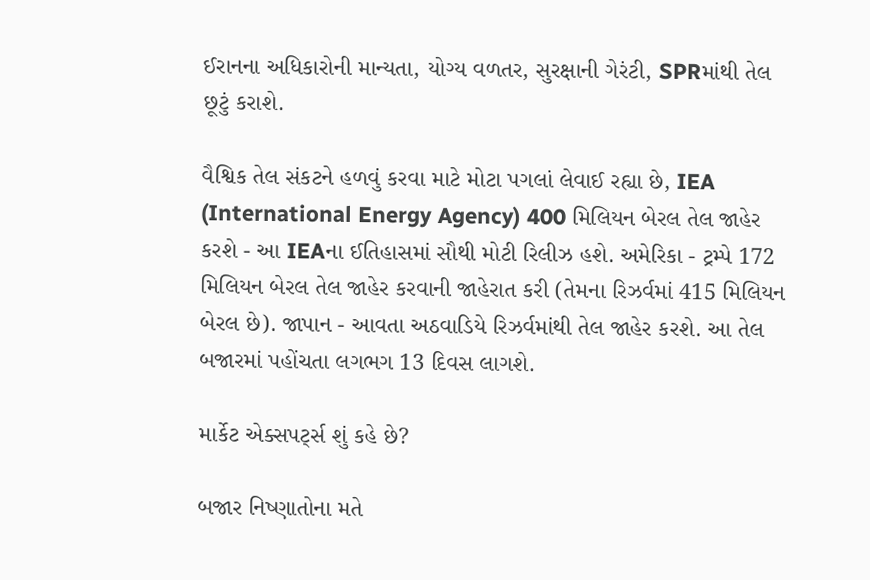ઈરાનના અધિકારોની માન્યતા, યોગ્ય વળતર, સુરક્ષાની ગેરંટી, SPRમાંથી તેલ છૂટું કરાશે.

વૈશ્વિક તેલ સંકટને હળવું કરવા માટે મોટા પગલાં લેવાઈ રહ્યા છે, IEA (International Energy Agency) 400 મિલિયન બેરલ તેલ જાહેર કરશે - આ IEAના ઈતિહાસમાં સૌથી મોટી રિલીઝ હશે. અમેરિકા - ટ્રમ્પે 172 મિલિયન બેરલ તેલ જાહેર કરવાની જાહેરાત કરી (તેમના રિઝર્વમાં 415 મિલિયન બેરલ છે). જાપાન - આવતા અઠવાડિયે રિઝર્વમાંથી તેલ જાહેર કરશે. આ તેલ બજારમાં પહોંચતા લગભગ 13 દિવસ લાગશે.

માર્કેટ એક્સપર્ટ્સ શું કહે છે?

બજાર નિષ્ણાતોના મતે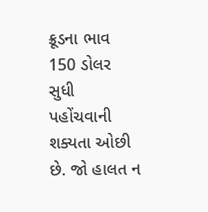ક્રૂડના ભાવ 150 ડોલર સુધી પહોંચવાની શક્યતા ઓછી છે. જો હાલત ન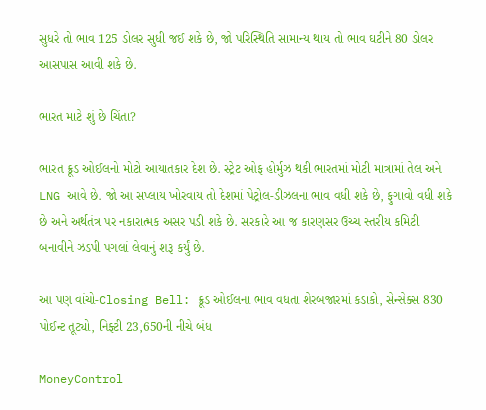સુધરે તો ભાવ 125 ડોલર સુધી જઈ શકે છે, જો પરિસ્થિતિ સામાન્ય થાય તો ભાવ ઘટીને 80 ડોલર આસપાસ આવી શકે છે.

ભારત માટે શું છે ચિંતા?

ભારત ક્રૂડ ઓઈલનો મોટો આયાતકાર દેશ છે. સ્ટ્રેટ ઓફ હોર્મુઝ થકી ભારતમાં મોટી માત્રામાં તેલ અને LNG આવે છે. જો આ સપ્લાય ખોરવાય તો દેશમાં પેટ્રોલ-ડીઝલના ભાવ વધી શકે છે, ફુગાવો વધી શકે છે અને અર્થતંત્ર પર નકારાત્મક અસર પડી શકે છે. સરકારે આ જ કારણસર ઉચ્ચ સ્તરીય કમિટી બનાવીને ઝડપી પગલાં લેવાનું શરૂ કર્યું છે.

આ પણ વાંચો-Closing Bell: ક્રૂડ ઓઈલના ભાવ વધતા શેરબજારમાં કડાકો, સેન્સેક્સ 830 પોઈન્ટ તૂટ્યો, નિફ્ટી 23,650ની નીચે બંધ

MoneyControl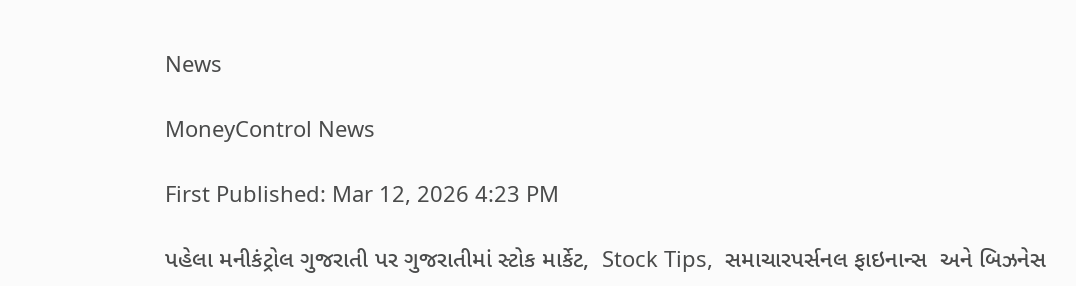News

MoneyControl News

First Published: Mar 12, 2026 4:23 PM

પહેલા મનીકંટ્રોલ ગુજરાતી પર ગુજરાતીમાં સ્ટોક માર્કેટ,  Stock Tips,  સમાચારપર્સનલ ફાઇનાન્સ  અને બિઝનેસ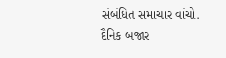સંબંધિત સમાચાર વાંચો. દૈનિક બજાર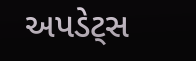અપડેટ્સ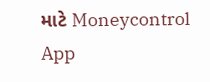માટે Moneycontrol App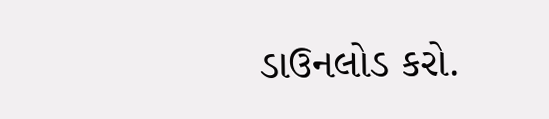ડાઉનલોડ કરો.